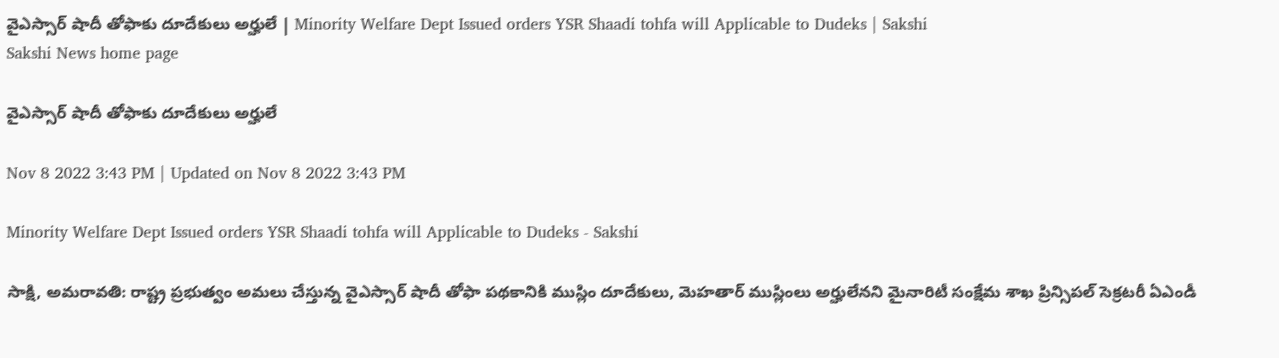వైఎస్సార్‌ షాదీ తోఫాకు దూదేకులు అర్హులే | Minority Welfare Dept Issued orders YSR Shaadi tohfa will Applicable to Dudeks | Sakshi
Sakshi News home page

వైఎస్సార్‌ షాదీ తోఫాకు దూదేకులు అర్హులే

Nov 8 2022 3:43 PM | Updated on Nov 8 2022 3:43 PM

Minority Welfare Dept Issued orders YSR Shaadi tohfa will Applicable to Dudeks - Sakshi

సాక్షి, అమరావతి: రాష్ట్ర ప్రభుత్వం అమలు చేస్తున్న వైఎస్సార్‌ షాదీ తోఫా పథకానికి ముస్లిం దూదేకులు, మెహతార్‌ ముస్లింలు అర్హులేనని మైనారిటీ సంక్షేమ శాఖ ప్రిన్సిపల్‌ సెక్రటరీ ఏఎండీ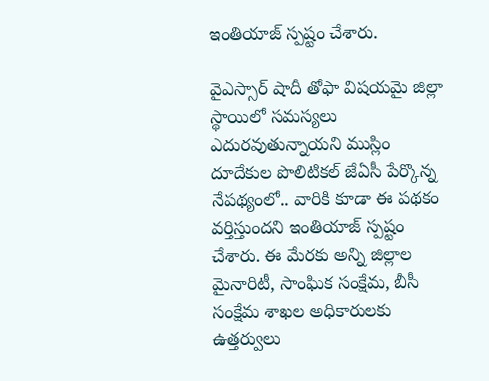ఇంతియాజ్‌ స్పష్టం చేశారు.

వైఎస్సార్‌ షాదీ తోఫా విషయమై జిల్లా స్థాయిలో సమస్యలు ఎదురవుతున్నాయని ముస్లిం దూదేకుల పొలిటికల్‌ జేఏసీ పేర్కొన్న నేపథ్యంలో.. వారికి కూడా ఈ పథకం వర్తిస్తుందని ఇంతియాజ్‌ స్పష్టం చేశారు. ఈ మేరకు అన్ని జిల్లాల మైనారిటీ, సాంఘిక సంక్షేమ, బీసీ సంక్షేమ శాఖల అధికారులకు ఉత్తర్వులు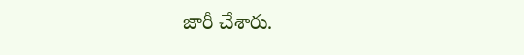జారీ చేశారు.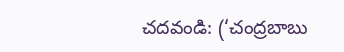చదవండి: (‘చంద్రబాబు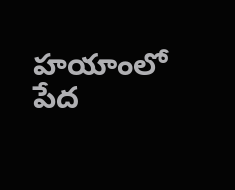హయాంలో పేద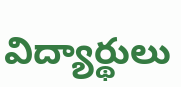విద్యార్థులు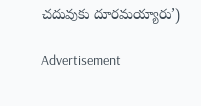చదువుకు దూరమయ్యారు’)

Advertisement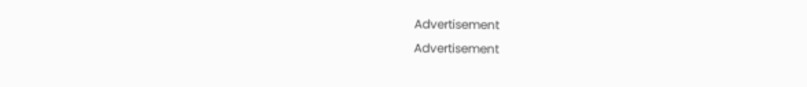Advertisement
Advertisement